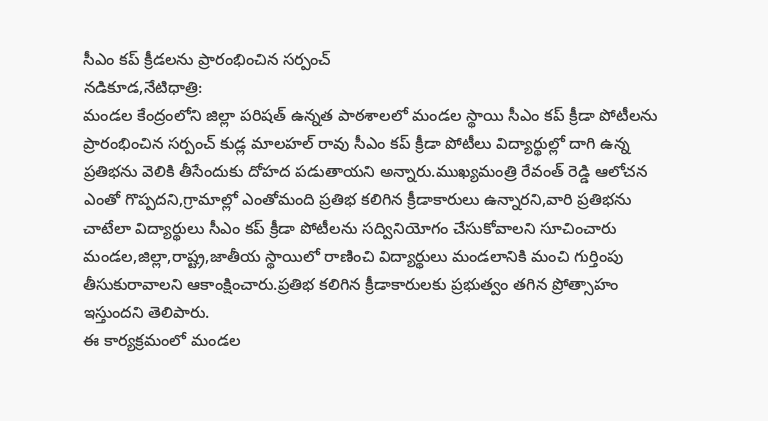సీఎం కప్ క్రీడలను ప్రారంభించిన సర్పంచ్
నడికూడ,నేటిధాత్రి:
మండల కేంద్రంలోని జిల్లా పరిషత్ ఉన్నత పాఠశాలలో మండల స్థాయి సీఎం కప్ క్రీడా పోటీలను ప్రారంభించిన సర్పంచ్ కుడ్ల మాలహల్ రావు సీఎం కప్ క్రీడా పోటీలు విద్యార్థుల్లో దాగి ఉన్న ప్రతిభను వెలికి తీసేందుకు దోహద పడుతాయని అన్నారు.ముఖ్యమంత్రి రేవంత్ రెడ్డి ఆలోచన ఎంతో గొప్పదని,గ్రామాల్లో ఎంతోమంది ప్రతిభ కలిగిన క్రీడాకారులు ఉన్నారని,వారి ప్రతిభను చాటేలా విద్యార్థులు సీఎం కప్ క్రీడా పోటీలను సద్వినియోగం చేసుకోవాలని సూచించారు మండల,జిల్లా,రాష్ట్ర,జాతీయ స్థాయిలో రాణించి విద్యార్థులు మండలానికి మంచి గుర్తింపు తీసుకురావాలని ఆకాంక్షించారు.ప్రతిభ కలిగిన క్రీడాకారులకు ప్రభుత్వం తగిన ప్రోత్సాహం ఇస్తుందని తెలిపారు.
ఈ కార్యక్రమంలో మండల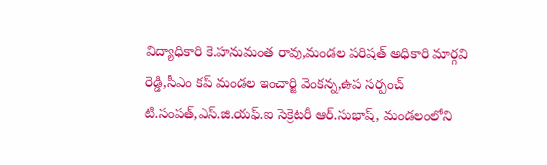విద్యాధికారి కె.హనుమంత రావు,మండల పరిషత్ అధికారి మార్గవి రెడ్డి,సీఎం కప్ మండల ఇంచార్జి వెంకన్న,ఉప సర్పంచ్ టి.సంపత్,ఎస్.జి.యఫ్.ఐ సెక్రెటరీ ఆర్.సుభాష్, మండలంలోని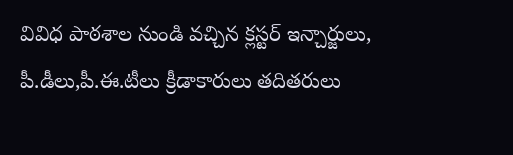వివిధ పాఠశాల నుండి వచ్చిన క్లస్టర్ ఇన్చార్జులు, పీ.డీలు,పీ.ఈ.టీలు క్రీడాకారులు తదితరులు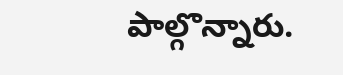పాల్గొన్నారు.